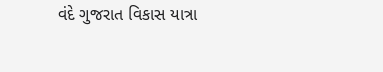વંદે ગુજરાત વિકાસ યાત્રા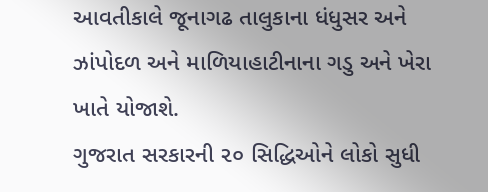આવતીકાલે જૂનાગઢ તાલુકાના ધંધુસર અને ઝાંપોદળ અને માળિયાહાટીનાના ગડુ અને ખેરા ખાતે યોજાશે.
ગુજરાત સરકારની ૨૦ સિદ્ધિઓને લોકો સુધી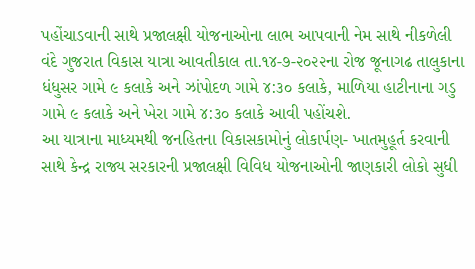પહોંચાડવાની સાથે પ્રજાલક્ષી યોજનાઓના લાભ આપવાની નેમ સાથે નીકળેલી વંદે ગુજરાત વિકાસ યાત્રા આવતીકાલ તા.૧૪-૭-૨૦૨૨ના રોજ જૂનાગઢ તાલુકાના ધંધુસર ગામે ૯ કલાકે અને ઝાંપોદળ ગામે ૪:૩૦ કલાકે, માળિયા હાટીનાના ગડુ ગામે ૯ કલાકે અને ખેરા ગામે ૪:૩૦ કલાકે આવી પહોંચશે.
આ યાત્રાના માધ્યમથી જનહિતના વિકાસકામોનું લોકાર્પણ- ખાતમુહૂર્ત કરવાની સાથે કેન્દ્ર રાજ્ય સરકારની પ્રજાલક્ષી વિવિધ યોજનાઓની જાણકારી લોકો સુધી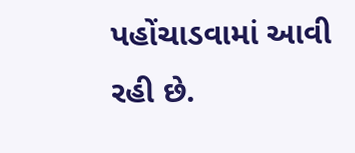પહોંચાડવામાં આવી રહી છે.